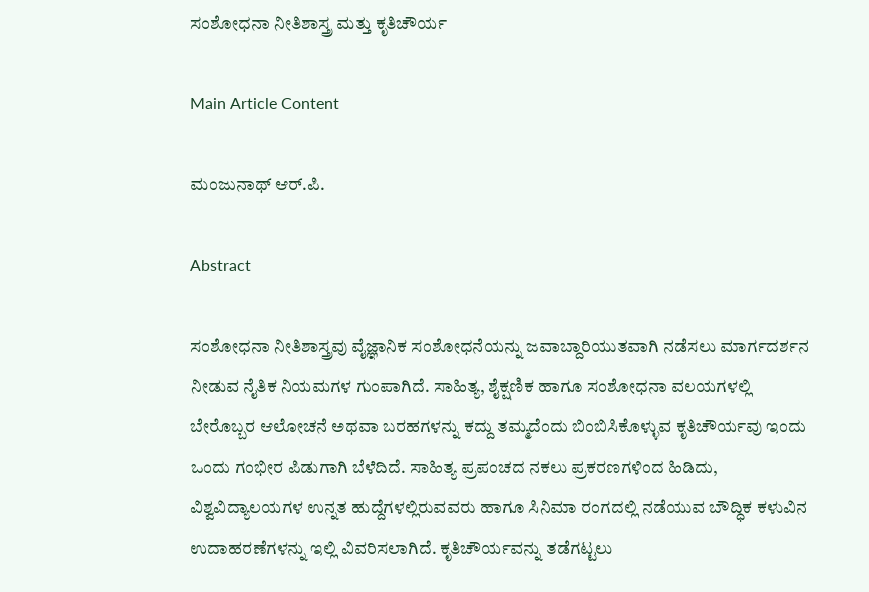ಸಂಶೋಧನಾ ನೀತಿಶಾಸ್ತ್ರ ಮತ್ತು ಕೃತಿಚೌರ್ಯ

Main Article Content

ಮಂಜುನಾಥ್ ಆರ್.ಪಿ.

Abstract

ಸಂಶೋಧನಾ ನೀತಿಶಾಸ್ತ್ರವು ವೈಜ್ಞಾನಿಕ ಸಂಶೋಧನೆಯನ್ನು ಜವಾಬ್ದಾರಿಯುತವಾಗಿ ನಡೆಸಲು ಮಾರ್ಗದರ್ಶನ ನೀಡುವ ನೈತಿಕ ನಿಯಮಗಳ ಗುಂಪಾಗಿದೆ. ಸಾಹಿತ್ಯ, ಶೈಕ್ಷಣಿಕ ಹಾಗೂ ಸಂಶೋಧನಾ ವಲಯಗಳಲ್ಲಿ ಬೇರೊಬ್ಬರ ಆಲೋಚನೆ ಅಥವಾ ಬರಹಗಳನ್ನು ಕದ್ದು ತಮ್ಮದೆಂದು ಬಿಂಬಿಸಿಕೊಳ್ಳುವ ಕೃತಿಚೌರ್ಯವು ಇಂದು ಒಂದು ಗಂಭೀರ ಪಿಡುಗಾಗಿ ಬೆಳೆದಿದೆ. ಸಾಹಿತ್ಯ ಪ್ರಪಂಚದ ನಕಲು ಪ್ರಕರಣಗಳಿಂದ ಹಿಡಿದು, ವಿಶ್ವವಿದ್ಯಾಲಯಗಳ ಉನ್ನತ ಹುದ್ದೆಗಳಲ್ಲಿರುವವರು ಹಾಗೂ ಸಿನಿಮಾ ರಂಗದಲ್ಲಿ ನಡೆಯುವ ಬೌದ್ಧಿಕ ಕಳುವಿನ ಉದಾಹರಣೆಗಳನ್ನು ಇಲ್ಲಿ ವಿವರಿಸಲಾಗಿದೆ. ಕೃತಿಚೌರ್ಯವನ್ನು ತಡೆಗಟ್ಟಲು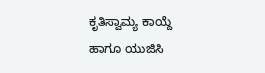ಕೃತಿಸ್ವಾಮ್ಯ ಕಾಯ್ದೆ ಹಾಗೂ ಯುಜಿಸಿ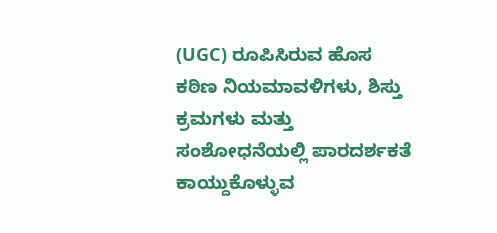(UGC) ರೂಪಿಸಿರುವ ಹೊಸ ಕಠಿಣ ನಿಯಮಾವಳಿಗಳು, ಶಿಸ್ತು ಕ್ರಮಗಳು ಮತ್ತು ಸಂಶೋಧನೆಯಲ್ಲಿ ಪಾರದರ್ಶಕತೆ ಕಾಯ್ದುಕೊಳ್ಳುವ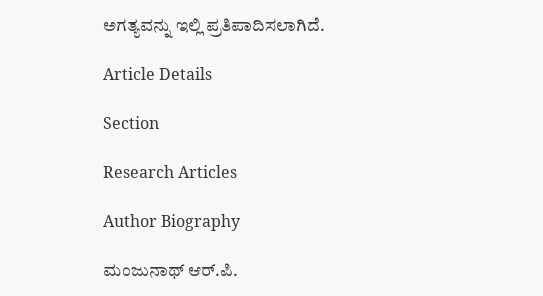ಅಗತ್ಯವನ್ನು ಇಲ್ಲಿ ಪ್ರತಿಪಾದಿಸಲಾಗಿದೆ.

Article Details

Section

Research Articles

Author Biography

ಮಂಜುನಾಥ್ ಆರ್.ಪಿ.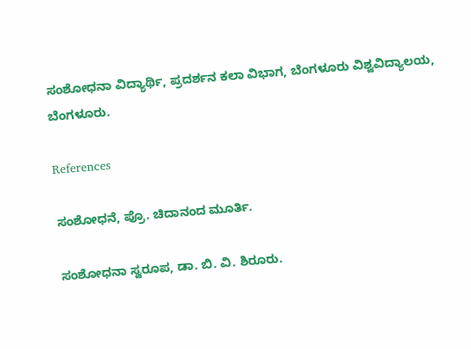ಸಂಶೋಧನಾ ವಿದ್ಯಾರ್ಥಿ, ಪ್ರದರ್ಶನ ಕಲಾ ವಿಭಾಗ, ಬೆಂಗಳೂರು ವಿಶ್ವವಿದ್ಯಾಲಯ, ಬೆಂಗಳೂರು.

References

ಸಂಶೋಧನೆ, ಪ್ರೊ. ಚಿದಾನಂದ ಮೂರ್ತಿ.

ಸಂಶೋಧನಾ ಸ್ವರೂಪ, ಡಾ. ಬಿ. ವಿ. ಶಿರೂರು.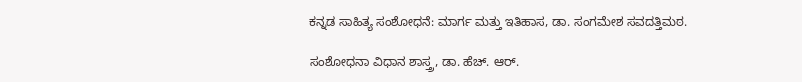ಕನ್ನಡ ಸಾಹಿತ್ಯ ಸಂಶೋಧನೆ: ಮಾರ್ಗ ಮತ್ತು ಇತಿಹಾಸ, ಡಾ. ಸಂಗಮೇಶ ಸವದತ್ತಿಮಠ.

ಸಂಶೋಧನಾ ವಿಧಾನ ಶಾಸ್ತ್ರ, ಡಾ. ಹೆಚ್. ಆರ್.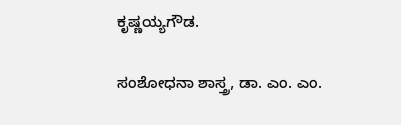ಕೃಷ್ಣಯ್ಯಗೌಡ.

ಸಂಶೋಧನಾ ಶಾಸ್ತ್ರ, ಡಾ. ಎಂ. ಎಂ.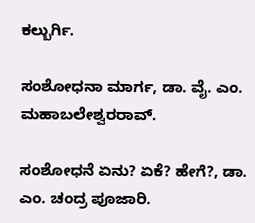ಕಲ್ಬುರ್ಗಿ.

ಸಂಶೋಧನಾ ಮಾರ್ಗ, ಡಾ. ವೈ. ಎಂ. ಮಹಾಬಲೇಶ್ವರರಾವ್.

ಸಂಶೋಧನೆ ಏನು? ಏಕೆ? ಹೇಗೆ?, ಡಾ. ಎಂ. ಚಂದ್ರ ಪೂಜಾರಿ.